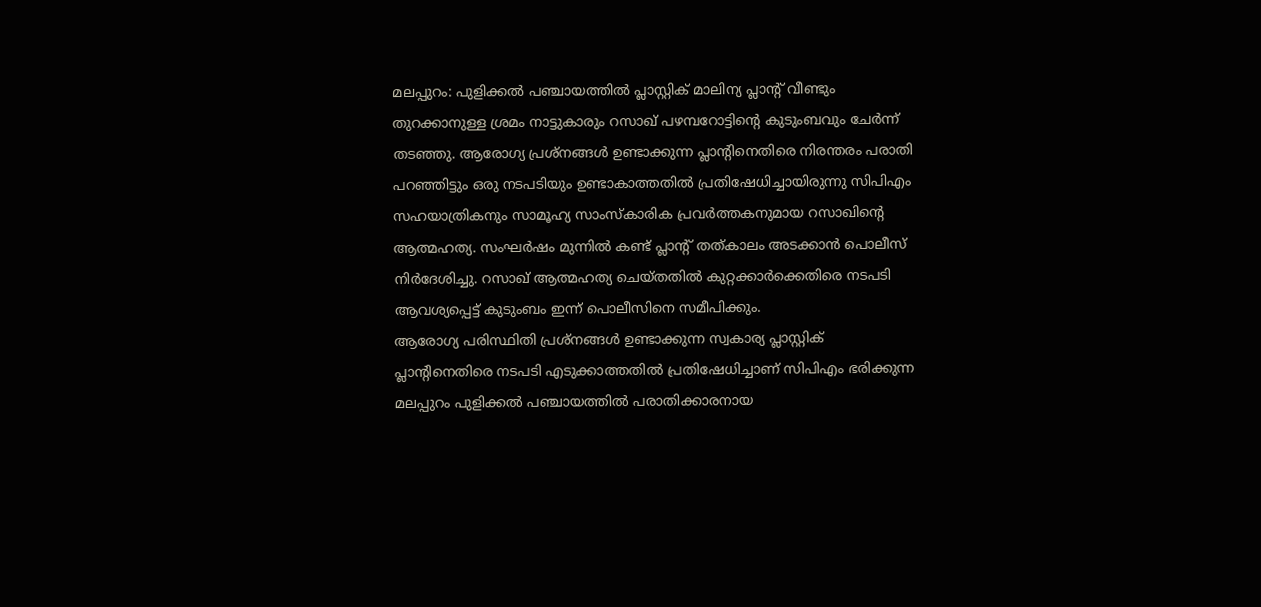മലപ്പുറം: പുളിക്കൽ പഞ്ചായത്തിൽ പ്ലാസ്റ്റിക് മാലിന്യ പ്ലാന്റ് വീണ്ടും തുറക്കാനുള്ള ശ്രമം നാട്ടുകാരും റസാഖ് പഴമ്പറോട്ടിന്റെ കുടുംബവും ചേർന്ന് തടഞ്ഞു. ആരോഗ്യ പ്രശ്നങ്ങൾ ഉണ്ടാക്കുന്ന പ്ലാന്റിനെതിരെ നിരന്തരം പരാതി പറഞ്ഞിട്ടും ഒരു നടപടിയും ഉണ്ടാകാത്തതിൽ പ്രതിഷേധിച്ചായിരുന്നു സിപിഎം സഹയാത്രികനും സാമൂഹ്യ സാംസ്കാരിക പ്രവർത്തകനുമായ റസാഖിന്റെ ആത്മഹത്യ. സംഘർഷം മുന്നിൽ കണ്ട് പ്ലാന്റ് തത്കാലം അടക്കാൻ പൊലീസ് നിർദേശിച്ചു. റസാഖ് ആത്മഹത്യ ചെയ്തതിൽ കുറ്റക്കാർക്കെതിരെ നടപടി ആവശ്യപ്പെട്ട് കുടുംബം ഇന്ന് പൊലീസിനെ സമീപിക്കും.
ആരോഗ്യ പരിസ്ഥിതി പ്രശ്നങ്ങൾ ഉണ്ടാക്കുന്ന സ്വകാര്യ പ്ലാസ്റ്റിക് പ്ലാന്റിനെതിരെ നടപടി എടുക്കാത്തതിൽ പ്രതിഷേധിച്ചാണ് സിപിഎം ഭരിക്കുന്ന മലപ്പുറം പുളിക്കൽ പഞ്ചായത്തിൽ പരാതിക്കാരനായ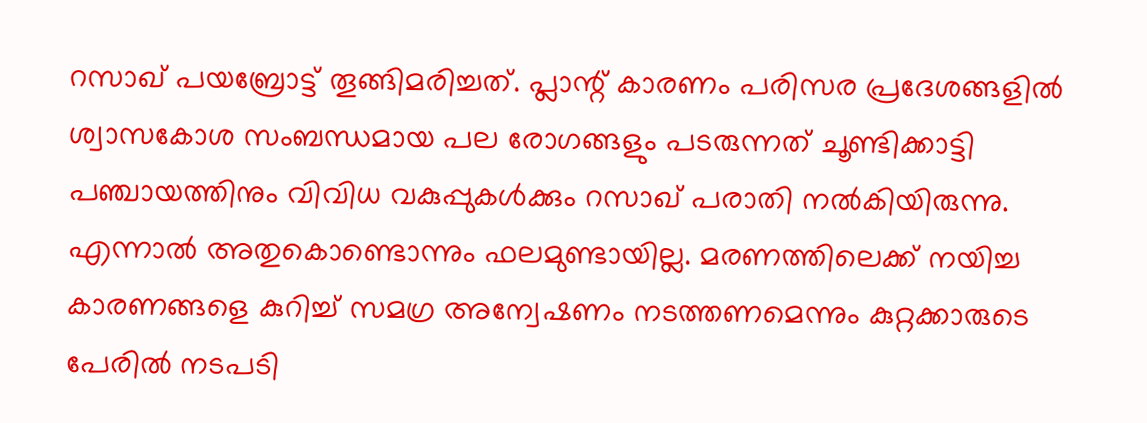റസാഖ് പയബ്രോട്ട് തൂങ്ങിമരിച്ചത്. പ്ലാന്റ് കാരണം പരിസര പ്രദേശങ്ങളിൽ ശ്വാസകോശ സംബന്ധമായ പല രോഗങ്ങളും പടരുന്നത് ചൂണ്ടിക്കാട്ടി പഞ്ചായത്തിനും വിവിധ വകുപ്പുകൾക്കും റസാഖ് പരാതി നൽകിയിരുന്നു. എന്നാൽ അതുകൊണ്ടൊന്നും ഫലമുണ്ടായില്ല. മരണത്തിലെക്ക് നയിച്ച കാരണങ്ങളെ കുറിച്ച് സമഗ്ര അന്വേഷണം നടത്തണമെന്നും കുറ്റക്കാരുടെ പേരിൽ നടപടി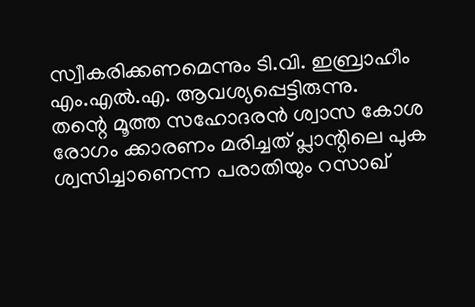സ്വീകരിക്കണമെന്നും ടി.വി. ഇബ്രാഹീം എം.എൽ.എ. ആവശ്യപ്പെട്ടിരുന്നു.
തന്റെ മൂത്ത സഹോദരൻ ശ്വാസ കോശ രോഗം ക്കാരണം മരിച്ചത് പ്ലാന്റിലെ പുക ശ്വസിച്ചാണെന്ന പരാതിയും റസാഖ്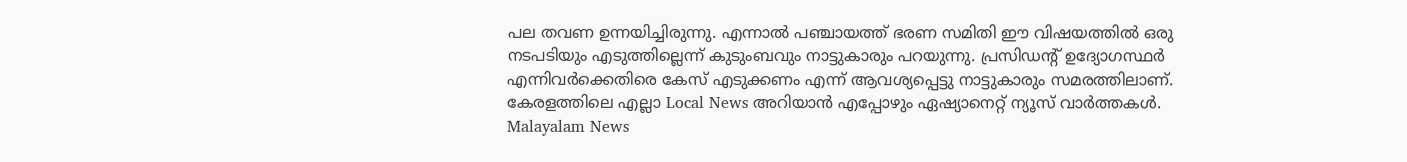പല തവണ ഉന്നയിച്ചിരുന്നു. എന്നാൽ പഞ്ചായത്ത് ഭരണ സമിതി ഈ വിഷയത്തിൽ ഒരു നടപടിയും എടുത്തില്ലെന്ന് കുടുംബവും നാട്ടുകാരും പറയുന്നു. പ്രസിഡന്റ് ഉദ്യോഗസ്ഥർ എന്നിവർക്കെതിരെ കേസ് എടുക്കണം എന്ന് ആവശ്യപ്പെട്ടു നാട്ടുകാരും സമരത്തിലാണ്.
കേരളത്തിലെ എല്ലാ Local News അറിയാൻ എപ്പോഴും ഏഷ്യാനെറ്റ് ന്യൂസ് വാർത്തകൾ. Malayalam News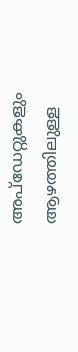അപ്ഡേറ്റുകളും ആഴത്തിലുള്ള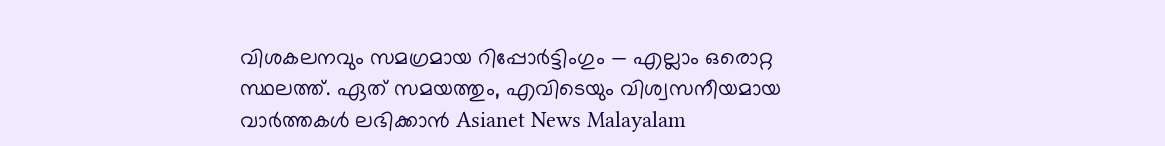വിശകലനവും സമഗ്രമായ റിപ്പോർട്ടിംഗും — എല്ലാം ഒരൊറ്റ സ്ഥലത്ത്. ഏത് സമയത്തും, എവിടെയും വിശ്വസനീയമായ വാർത്തകൾ ലഭിക്കാൻ Asianet News Malayalam